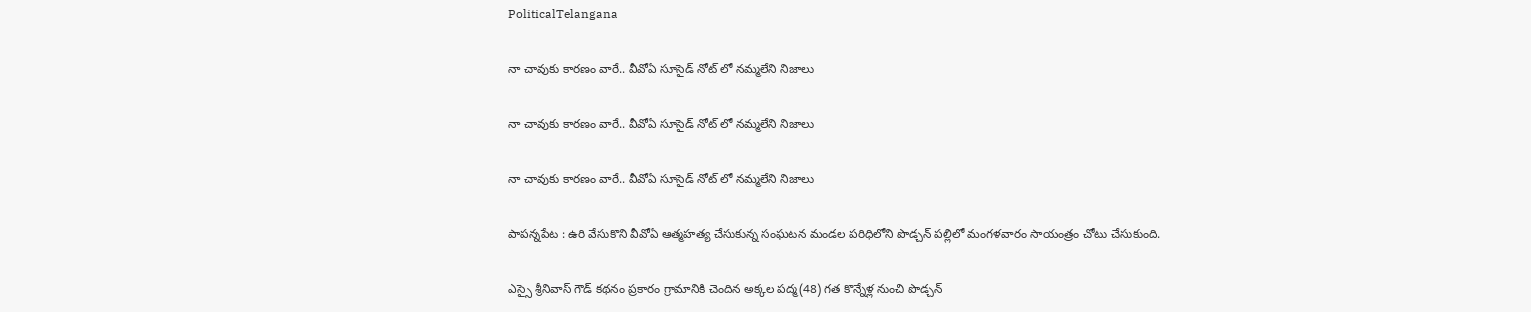PoliticalTelangana

నా చావుకు కారణం వారే.. వీవోఏ సూసైడ్ నోట్ లో నమ్మలేని నిజాలు

నా చావుకు కారణం వారే.. వీవోఏ సూసైడ్ నోట్ లో నమ్మలేని నిజాలు

నా చావుకు కారణం వారే.. వీవోఏ సూసైడ్ నోట్ లో నమ్మలేని నిజాలు

పాపన్నపేట : ఉరి వేసుకొని వీవోఏ ఆత్మహత్య చేసుకున్న సంఘటన మండల పరిధిలోని పొడ్చన్ పల్లిలో మంగళవారం సాయంత్రం చోటు చేసుకుంది.

ఎస్సై శ్రీనివాస్ గౌడ్ కథనం ప్రకారం గ్రామానికి చెందిన అక్కల పద్మ(48) గత కొన్నేళ్ల నుంచి పొడ్చన్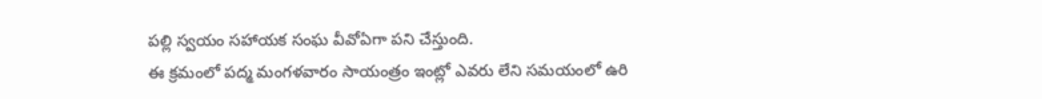పల్లి స్వయం సహాయక సంఘ వీవోఏగా పని చేస్తుంది.
ఈ క్రమంలో పద్మ మంగళవారం సాయంత్రం ఇంట్లో ఎవరు లేని సమయంలో ఉరి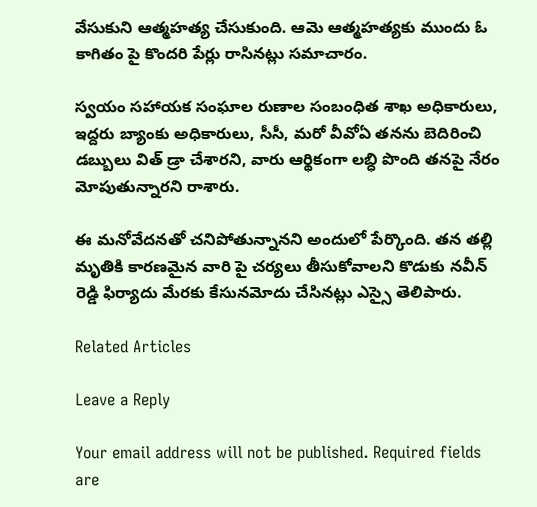వేసుకుని ఆత్మహత్య చేసుకుంది. ఆమె ఆత్మహత్యకు ముందు ఓ కాగితం పై కొందరి పేర్లు రాసినట్లు సమాచారం.

స్వయం సహాయక సంఘాల రుణాల సంబంధిత శాఖ అధికారులు, ఇద్దరు బ్యాంకు అధికారులు, సీసీ, మరో వీవోఏ తనను బెదిరించి డబ్బులు విత్ డ్రా చేశారని, వారు ఆర్థికంగా లబ్ధి పొంది తనపై నేరం మోపుతున్నారని రాశారు.

ఈ మనోవేదనతో చనిపోతున్నానని అందులో పేర్కొంది. తన తల్లి మృతికి కారణమైన వారి పై చర్యలు తీసుకోవాలని కొడుకు నవీన్ రెడ్డి ఫిర్యాదు మేరకు కేసునమోదు చేసినట్లు ఎస్సై తెలిపారు.

Related Articles

Leave a Reply

Your email address will not be published. Required fields are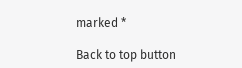marked *

Back to top button